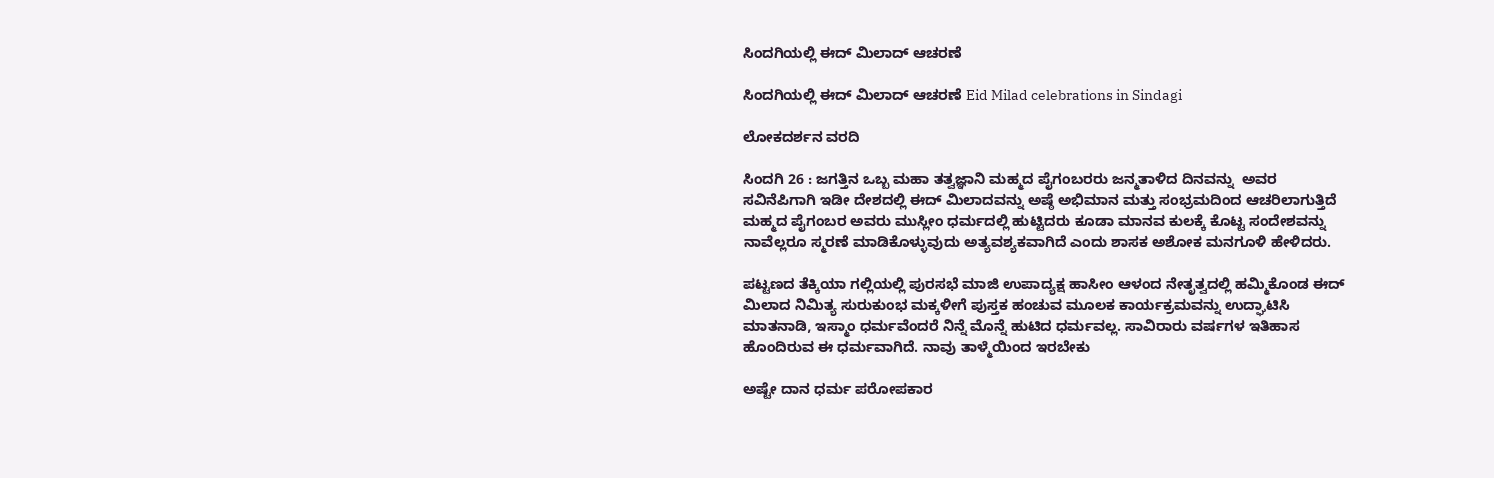ಸಿಂದಗಿಯಲ್ಲಿ ಈದ್ ಮಿಲಾದ್ ಆಚರಣೆ

ಸಿಂದಗಿಯಲ್ಲಿ ಈದ್ ಮಿಲಾದ್ ಆಚರಣೆ Eid Milad celebrations in Sindagi

ಲೋಕದರ್ಶನ ವರದಿ

ಸಿಂದಗಿ 26 : ಜಗತ್ತಿನ ಒಬ್ಬ ಮಹಾ ತತ್ವಜ್ಞಾನಿ ಮಹ್ಮದ ಪೈಗಂಬರರು ಜನ್ಮತಾಳಿದ ದಿನವನ್ನು  ಅವರ ಸವಿನೆಪಿಗಾಗಿ ಇಡೀ ದೇಶದಲ್ಲಿ ಈದ್ ಮಿಲಾದವನ್ನು ಅಷ್ಠೆ ಅಭಿಮಾನ ಮತ್ತು ಸಂಭ್ರಮದಿಂದ ಆಚರಿಲಾಗುತ್ತಿದೆ ಮಹ್ಮದ ಪೈಗಂಬರ ಅವರು ಮುಸ್ಲೀಂ ಧರ್ಮದಲ್ಲಿ ಹುಟ್ಟಿದರು ಕೂಡಾ ಮಾನವ ಕುಲಕ್ಕೆ ಕೊಟ್ಟ ಸಂದೇಶವನ್ನು ನಾವೆಲ್ಲರೂ ಸ್ಮರಣೆ ಮಾಡಿಕೊಳ್ಳುವುದು ಅತ್ಯವಶ್ಯಕವಾಗಿದೆ ಎಂದು ಶಾಸಕ ಅಶೋಕ ಮನಗೂಳಿ ಹೇಳಿದರು.

ಪಟ್ಟಣದ ತೆಕ್ಕಿಯಾ ಗಲ್ಲಿಯಲ್ಲಿ ಪುರಸಭೆ ಮಾಜಿ ಉಪಾದ್ಯಕ್ಷ ಹಾಸೀಂ ಆಳಂದ ನೇತೃತ್ವದಲ್ಲಿ ಹಮ್ಮಿಕೊಂಡ ಈದ್ ಮಿಲಾದ ನಿಮಿತ್ಯ ಸುರುಕುಂಭ ಮಕ್ಕಳೀಗೆ ಪುಸ್ತಕ ಹಂಚುವ ಮೂಲಕ ಕಾರ್ಯಕ್ರಮವನ್ನು ಉದ್ಘಾಟಿಸಿ ಮಾತನಾಡಿ, ಇಸ್ಮಾಂ ಧರ್ಮವೆಂದರೆ ನಿನ್ನೆ ಮೊನ್ನೆ ಹುಟಿದ ಧರ್ಮವಲ್ಲ. ಸಾವಿರಾರು ವರ್ಷಗಳ ಇತಿಹಾಸ ಹೊಂದಿರುವ ಈ ಧರ್ಮವಾಗಿದೆ. ನಾವು ತಾಳ್ಮೆಯಿಂದ ಇರಬೇಕು

ಅಷ್ಟೇ ದಾನ ಧರ್ಮ ಪರೋಪಕಾರ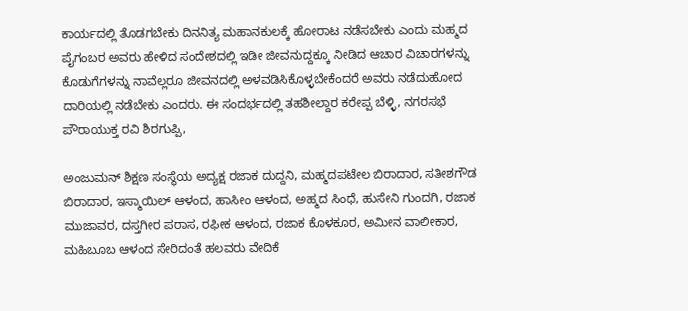ಕಾರ್ಯದಲ್ಲಿ ತೊಡಗಬೇಕು ದಿನನಿತ್ಯ ಮಹಾನಕುಲಕ್ಕೆ ಹೋರಾಟ ನಡೆಸಬೇಕು ಎಂದು ಮಹ್ಮದ ಪೈಗಂಬರ ಅವರು ಹೇಳಿದ ಸಂದೇಶದಲ್ಲಿ ಇಡೀ ಜೀವನುದ್ದಕ್ಕೂ ನೀಡಿದ ಆಚಾರ ವಿಚಾರಗಳನ್ನು ಕೊಡುಗೆಗಳನ್ನು ನಾವೆಲ್ಲರೂ ಜೀವನದಲ್ಲಿ ಅಳವಡಿಸಿಕೊಳ್ಳಬೇಕೆಂದರೆ ಅವರು ನಡೆದುಹೋದ ದಾರಿಯಲ್ಲಿ ನಡೆಬೇಕು ಎಂದರು. ಈ ಸಂದರ್ಭದಲ್ಲಿ ತಹಶೀಲ್ದಾರ ಕರೇಪ್ಪ ಬೆಳ್ಳಿ, ನಗರಸಭೆ ಪೌರಾಯುಕ್ತ ರವಿ ಶಿರಗುಪ್ಪಿ,

ಅಂಜುಮನ್ ಶಿಕ್ಷಣ ಸಂಸ್ಥೆಯ ಅದ್ಯಕ್ಷ ರಜಾಕ ದುದ್ದನಿ, ಮಹ್ಮದಪಟೇಲ ಬಿರಾದಾರ, ಸತೀಶಗೌಡ ಬಿರಾದಾರ, ಇಸ್ಮಾಯಿಲ್ ಆಳಂದ, ಹಾಸೀಂ ಆಳಂದ, ಅಹ್ಮದ ಸಿಂಧೆ, ಹುಸೇನಿ ಗುಂದಗಿ, ರಜಾಕ ಮುಜಾವರ, ದಸ್ತಗೀರ ಪರಾಸ, ರಫೀಕ ಆಳಂದ, ರಜಾಕ ಕೊಳಕೂರ, ಅಮೀನ ವಾಲೀಕಾರ, ಮಹಿಬೂಬ ಆಳಂದ ಸೇರಿದಂತೆ ಹಲವರು ವೇದಿಕೆ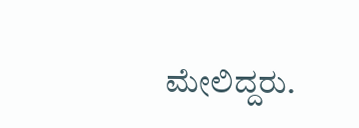ಮೇಲಿದ್ದರು.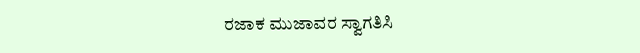ರಜಾಕ ಮುಜಾವರ ಸ್ವಾಗತಿಸಿ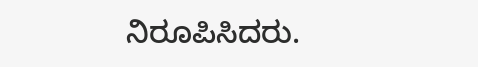ನಿರೂಪಿಸಿದರು.